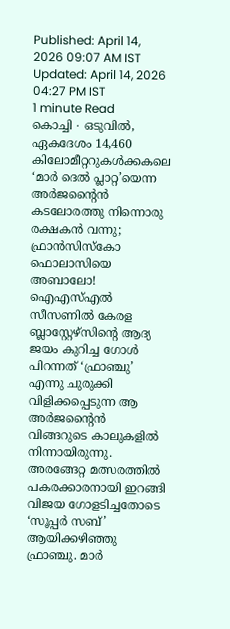Published: April 14, 2026 09:07 AM IST Updated: April 14, 2026 04:27 PM IST
1 minute Read
കൊച്ചി ∙ ഒടുവിൽ, ഏകദേശം 14,460 കിലോമീറ്ററുകൾക്കകലെ ‘മാർ ദെൽ പ്ലാറ്റ’യെന്ന അർജന്റൈൻ കടലോരത്തു നിന്നൊരു രക്ഷകൻ വന്നു; ഫ്രാൻസിസ്കോ ഫൊലാസിയെ അബാലോ! ഐഎസ്എൽ സീസണിൽ കേരള ബ്ലാസ്റ്റേഴ്സിന്റെ ആദ്യ ജയം കുറിച്ച ഗോൾ പിറന്നത് ‘ഫ്രാഞ്ചു’ എന്നു ചുരുക്കി വിളിക്കപ്പെടുന്ന ആ അർജന്റൈൻ വിങ്ങറുടെ കാലുകളിൽ നിന്നായിരുന്നു. അരങ്ങേറ്റ മത്സരത്തിൽ പകരക്കാരനായി ഇറങ്ങി വിജയ ഗോളടിച്ചതോടെ ‘സൂപ്പർ സബ്’ ആയിക്കഴിഞ്ഞു ഫ്രാഞ്ചു. മാർ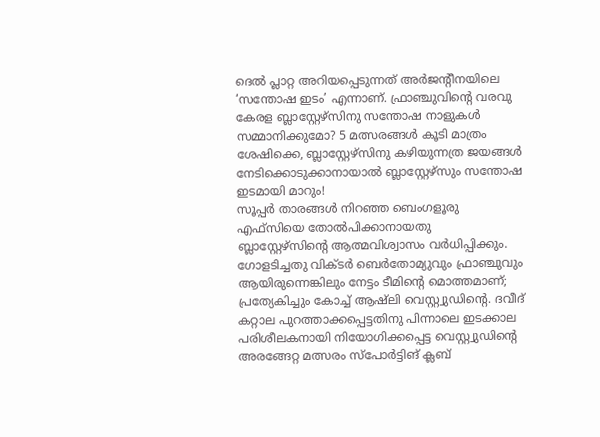ദെൽ പ്ലാറ്റ അറിയപ്പെടുന്നത് അർജന്റീനയിലെ ‘സന്തോഷ ഇടം’ എന്നാണ്. ഫ്രാഞ്ചുവിന്റെ വരവു കേരള ബ്ലാസ്റ്റേഴ്സിനു സന്തോഷ നാളുകൾ സമ്മാനിക്കുമോ? 5 മത്സരങ്ങൾ കൂടി മാത്രം ശേഷിക്കെ, ബ്ലാസ്റ്റേഴ്സിനു കഴിയുന്നത്ര ജയങ്ങൾ നേടിക്കൊടുക്കാനായാൽ ബ്ലാസ്റ്റേഴ്സും സന്തോഷ ഇടമായി മാറും!
സൂപ്പർ താരങ്ങൾ നിറഞ്ഞ ബെംഗളൂരു എഫ്സിയെ തോൽപിക്കാനായതു ബ്ലാസ്റ്റേഴ്സിന്റെ ആത്മവിശ്വാസം വർധിപ്പിക്കും. ഗോളടിച്ചതു വിക്ടർ ബെർതോമ്യുവും ഫ്രാഞ്ചുവും ആയിരുന്നെങ്കിലും നേട്ടം ടീമിന്റെ മൊത്തമാണ്; പ്രത്യേകിച്ചും കോച്ച് ആഷ്ലി വെസ്റ്റ്വുഡിന്റെ. ദവീദ് കറ്റാല പുറത്താക്കപ്പെട്ടതിനു പിന്നാലെ ഇടക്കാല പരിശീലകനായി നിയോഗിക്കപ്പെട്ട വെസ്റ്റ്വുഡിന്റെ അരങ്ങേറ്റ മത്സരം സ്പോർട്ടിങ് ക്ലബ്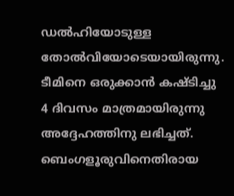ഡൽഹിയോടുള്ള തോൽവിയോടെയായിരുന്നു. ടീമിനെ ഒരുക്കാൻ കഷ്ടിച്ചു 4 ദിവസം മാത്രമായിരുന്നു അദ്ദേഹത്തിനു ലഭിച്ചത്.
ബെംഗളൂരുവിനെതിരായ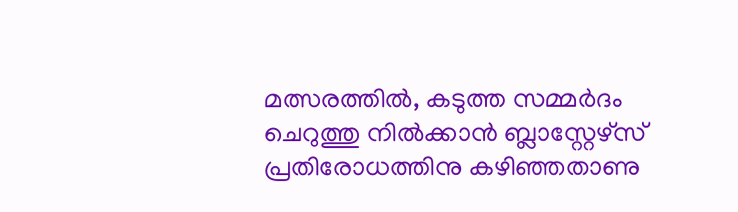മത്സരത്തിൽ, കടുത്ത സമ്മർദം ചെറുത്തു നിൽക്കാൻ ബ്ലാസ്റ്റേഴ്സ് പ്രതിരോധത്തിനു കഴിഞ്ഞതാണു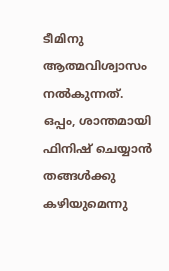ടീമിനു ആത്മവിശ്വാസം നൽകുന്നത്. ഒപ്പം, ശാന്തമായി ഫിനിഷ് ചെയ്യാൻ തങ്ങൾക്കു കഴിയുമെന്നു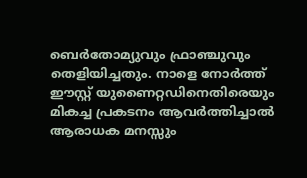ബെർതോമ്യുവും ഫ്രാഞ്ചുവും തെളിയിച്ചതും. നാളെ നോർത്ത് ഈസ്റ്റ് യുണൈറ്റഡിനെതിരെയും മികച്ച പ്രകടനം ആവർത്തിച്ചാൽ ആരാധക മനസ്സും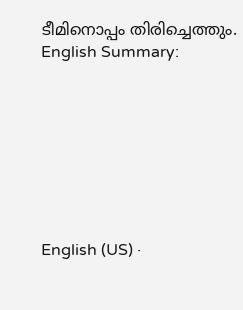ടീമിനൊപ്പം തിരിച്ചെത്തും.
English Summary:








English (US) ·